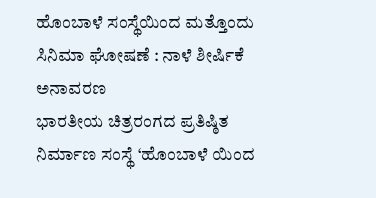ಹೊಂಬಾಳೆ ಸಂಸ್ಥೆಯಿಂದ ಮತ್ತೊಂದು ಸಿನಿಮಾ ಘೋಷಣೆ : ನಾಳೆ ಶೀರ್ಷಿಕೆ ಅನಾವರಣ
ಭಾರತೀಯ ಚಿತ್ರರಂಗದ ಪ್ರತಿಷ್ಠಿತ ನಿರ್ಮಾಣ ಸಂಸ್ಥೆ ‘ಹೊಂಬಾಳೆ ಯಿಂದ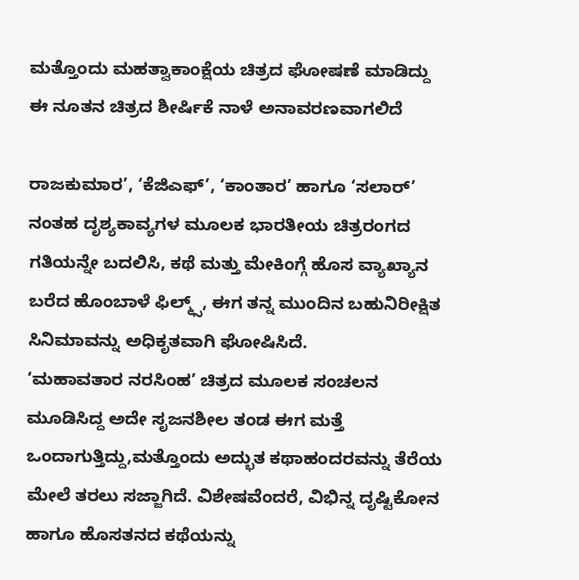ಮತ್ತೊಂದು ಮಹತ್ವಾಕಾಂಕ್ಷೆಯ ಚಿತ್ರದ ಘೋಷಣೆ ಮಾಡಿದ್ದು ಈ ನೂತನ ಚಿತ್ರದ ಶೀರ್ಷಿಕೆ ನಾಳೆ ಅನಾವರಣವಾಗಲಿದೆ

ರಾಜಕುಮಾರ’, ‘ಕೆಜಿಎಫ್’, ‘ಕಾಂತಾರ’ ಹಾಗೂ ‘ಸಲಾರ್’ ನಂತಹ ದೃಶ್ಯಕಾವ್ಯಗಳ ಮೂಲಕ ಭಾರತೀಯ ಚಿತ್ರರಂಗದ ಗತಿಯನ್ನೇ ಬದಲಿಸಿ, ಕಥೆ ಮತ್ತು ಮೇಕಿಂಗ್ಗೆ ಹೊಸ ವ್ಯಾಖ್ಯಾನ ಬರೆದ ಹೊಂಬಾಳೆ ಫಿಲ್ಮ್ಸ್, ಈಗ ತನ್ನ ಮುಂದಿನ ಬಹುನಿರೀಕ್ಷಿತ ಸಿನಿಮಾವನ್ನು ಅಧಿಕೃತವಾಗಿ ಘೋಷಿಸಿದೆ.
‘ಮಹಾವತಾರ ನರಸಿಂಹ’ ಚಿತ್ರದ ಮೂಲಕ ಸಂಚಲನ ಮೂಡಿಸಿದ್ದ ಅದೇ ಸೃಜನಶೀಲ ತಂಡ ಈಗ ಮತ್ತೆ ಒಂದಾಗುತ್ತಿದ್ದು,ಮತ್ತೊಂದು ಅದ್ಭುತ ಕಥಾಹಂದರವನ್ನು ತೆರೆಯ ಮೇಲೆ ತರಲು ಸಜ್ಜಾಗಿದೆ. ವಿಶೇಷವೆಂದರೆ, ವಿಭಿನ್ನ ದೃಷ್ಟಿಕೋನ ಹಾಗೂ ಹೊಸತನದ ಕಥೆಯನ್ನು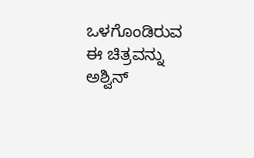ಒಳಗೊಂಡಿರುವ ಈ ಚಿತ್ರವನ್ನು ಅಶ್ವಿನ್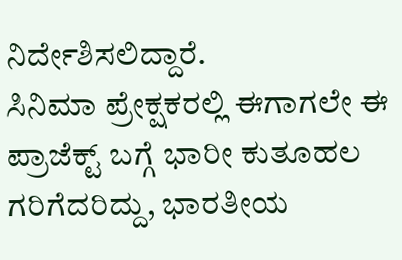ನಿರ್ದೇಶಿಸಲಿದ್ದಾರೆ.
ಸಿನಿಮಾ ಪ್ರೇಕ್ಷಕರಲ್ಲಿ ಈಗಾಗಲೇ ಈ ಪ್ರಾಜೆಕ್ಟ್ ಬಗ್ಗೆ ಭಾರೀ ಕುತೂಹಲ ಗರಿಗೆದರಿದ್ದು, ಭಾರತೀಯ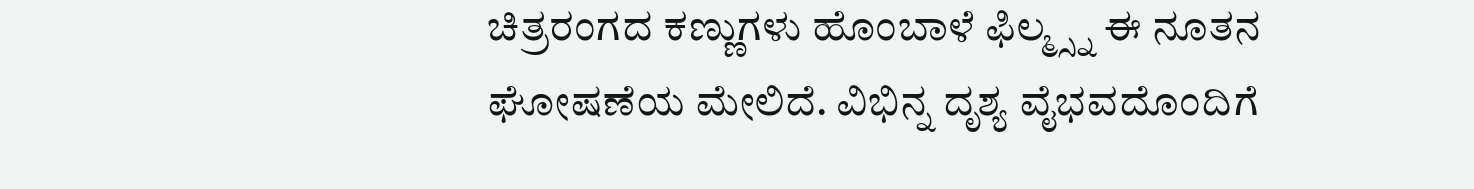ಚಿತ್ರರಂಗದ ಕಣ್ಣುಗಳು ಹೊಂಬಾಳೆ ಫಿಲ್ಮ್ಸ್ನ ಈ ನೂತನ ಘೋಷಣೆಯ ಮೇಲಿದೆ. ವಿಭಿನ್ನ ದೃಶ್ಯ ವೈಭವದೊಂದಿಗೆ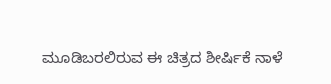ಮೂಡಿಬರಲಿರುವ ಈ ಚಿತ್ರದ ಶೀರ್ಷಿಕೆ ನಾಳೆ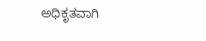ಅಧಿಕೃತವಾಗಿ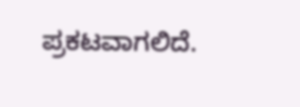ಪ್ರಕಟವಾಗಲಿದೆ.